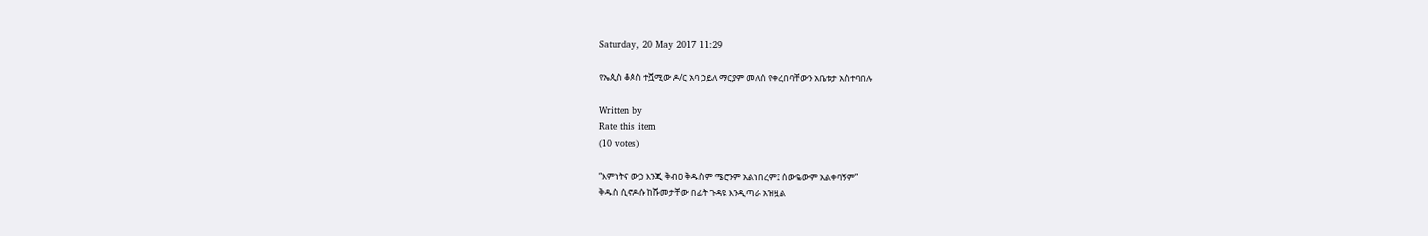Saturday, 20 May 2017 11:29

የኤጲስ ቆጶስ ተሿሚው ዶ/ር አባ ኃይለ ማርያም መለሰ የቀረበባቸውን አቤቱታ አስተባበሉ

Written by
Rate this item
(10 votes)

“እምነትና ውኃ እንጂ ቅብዐ ቅዱስም ሜሮንም አልነበረም፤ ሰውዬውም አልቀባኝም”
ቅዱስ ሲኖዶሱ ከሹመታቸው በፊት ጉዳዩ እንዲጣራ አዝዟል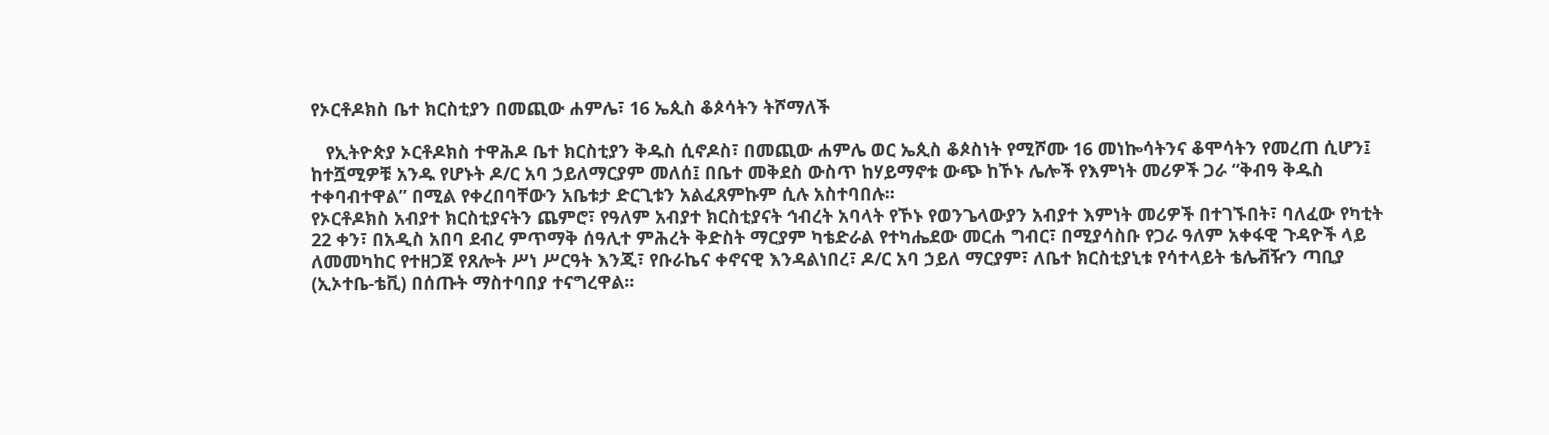የኦርቶዶክስ ቤተ ክርስቲያን በመጪው ሐምሌ፣ 16 ኤጲስ ቆጶሳትን ትሾማለች

   የኢትዮጵያ ኦርቶዶክስ ተዋሕዶ ቤተ ክርስቲያን ቅዱስ ሲኖዶስ፣ በመጪው ሐምሌ ወር ኤጲስ ቆጶስነት የሚሾሙ 16 መነኰሳትንና ቆሞሳትን የመረጠ ሲሆን፤ ከተሿሚዎቹ አንዱ የሆኑት ዶ/ር አባ ኃይለማርያም መለሰ፤ በቤተ መቅደስ ውስጥ ከሃይማኖቱ ውጭ ከኾኑ ሌሎች የእምነት መሪዎች ጋራ “ቅብዓ ቅዱስ ተቀባብተዋል” በሚል የቀረበባቸውን አቤቱታ ድርጊቱን አልፈጸምኩም ሲሉ አስተባበሉ፡፡
የኦርቶዶክስ አብያተ ክርስቲያናትን ጨምሮ፣ የዓለም አብያተ ክርስቲያናት ኅብረት አባላት የኾኑ የወንጌላውያን አብያተ እምነት መሪዎች በተገኙበት፣ ባለፈው የካቲት 22 ቀን፣ በአዲስ አበባ ደብረ ምጥማቅ ሰዓሊተ ምሕረት ቅድስት ማርያም ካቴድራል የተካሔደው መርሐ ግብር፣ በሚያሳስቡ የጋራ ዓለም አቀፋዊ ጉዳዮች ላይ ለመመካከር የተዘጋጀ የጸሎት ሥነ ሥርዓት እንጂ፣ የቡራኬና ቀኖናዊ እንዳልነበረ፣ ዶ/ር አባ ኃይለ ማርያም፣ ለቤተ ክርስቲያኒቱ የሳተላይት ቴሌቭዥን ጣቢያ (ኢኦተቤ-ቴቪ) በሰጡት ማስተባበያ ተናግረዋል፡፡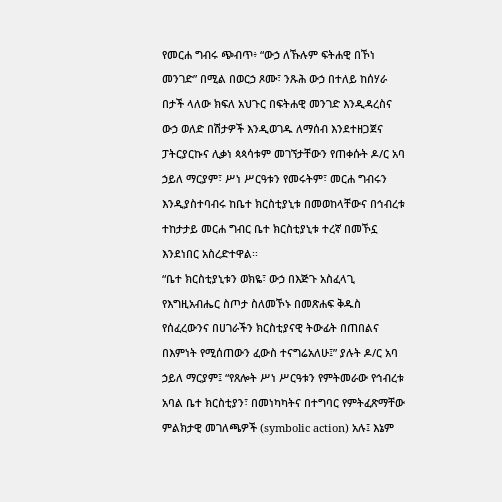የመርሐ ግብሩ ጭብጥ፥ “ውኃ ለኹሉም ፍትሐዊ በኾነ መንገድ” በሚል በወርኃ ጾሙ፣ ንጹሕ ውኃ በተለይ ከሰሃራ በታች ላለው ክፍለ አህጉር በፍትሐዊ መንገድ እንዲዳረስና ውኃ ወለድ በሽታዎች እንዲወገዱ ለማሰብ እንደተዘጋጀና ፓትርያርኩና ሊቃነ ጳጳሳቱም መገኘታቸውን የጠቀሱት ዶ/ር አባ ኃይለ ማርያም፣ ሥነ ሥርዓቱን የመሩትም፣ መርሐ ግብሩን እንዲያስተባብሩ ከቤተ ክርስቲያኒቱ በመወከላቸውና በኅብረቱ ተከታታይ መርሐ ግብር ቤተ ክርስቲያኒቱ ተረኛ በመኾኗ እንደነበር አስረድተዋል፡፡
“ቤተ ክርስቲያኒቱን ወክዬ፣ ውኃ በእጅጉ አስፈላጊ የእግዚአብሔር ስጦታ ስለመኾኑ በመጽሐፍ ቅዱስ የሰፈረውንና በሀገራችን ክርስቲያናዊ ትውፊት በጠበልና በእምነት የሚሰጠውን ፈውስ ተናግሬአለሁ፤” ያሉት ዶ/ር አባ ኃይለ ማርያም፤ “የጸሎት ሥነ ሥርዓቱን የምትመራው የኅብረቱ አባል ቤተ ክርስቲያን፣ በመነካካትና በተግባር የምትፈጽማቸው ምልክታዊ መገለጫዎች (symbolic action) አሉ፤ እኔም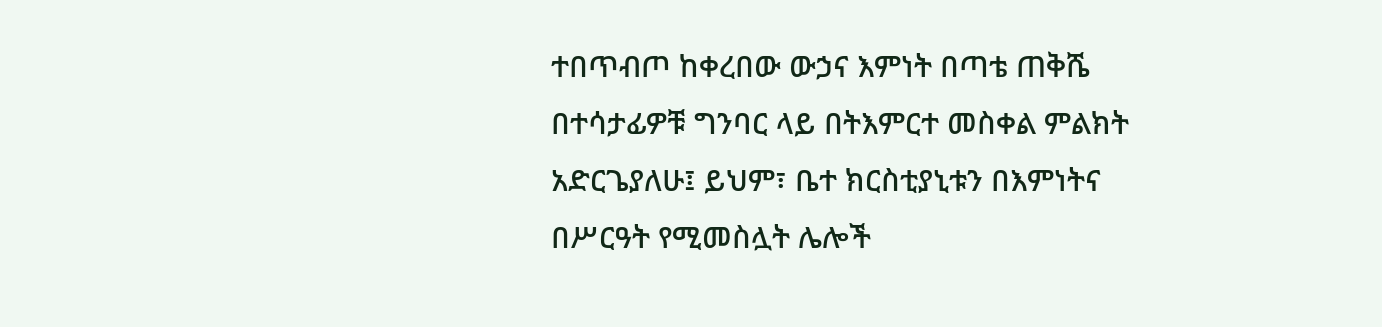ተበጥብጦ ከቀረበው ውኃና እምነት በጣቴ ጠቅሼ በተሳታፊዎቹ ግንባር ላይ በትእምርተ መስቀል ምልክት አድርጌያለሁ፤ ይህም፣ ቤተ ክርስቲያኒቱን በእምነትና በሥርዓት የሚመስሏት ሌሎች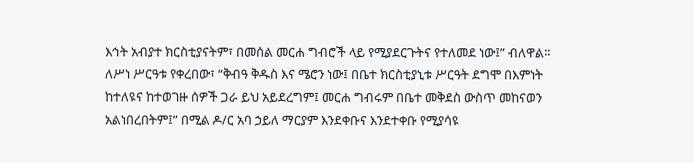እኅት አብያተ ክርስቲያናትም፣ በመሰል መርሐ ግብሮች ላይ የሚያደርጉትና የተለመደ ነው፤” ብለዋል፡፡
ለሥነ ሥርዓቱ የቀረበው፣ “ቅብዓ ቅዱስ እና ሜሮን ነው፤ በቤተ ክርስቲያኒቱ ሥርዓት ደግሞ በእምነት ከተለዩና ከተወገዙ ሰዎች ጋራ ይህ አይደረግም፤ መርሐ ግብሩም በቤተ መቅደስ ውስጥ መከናወን አልነበረበትም፤” በሚል ዶ/ር አባ ኃይለ ማርያም እንደቀቡና እንደተቀቡ የሚያሳዩ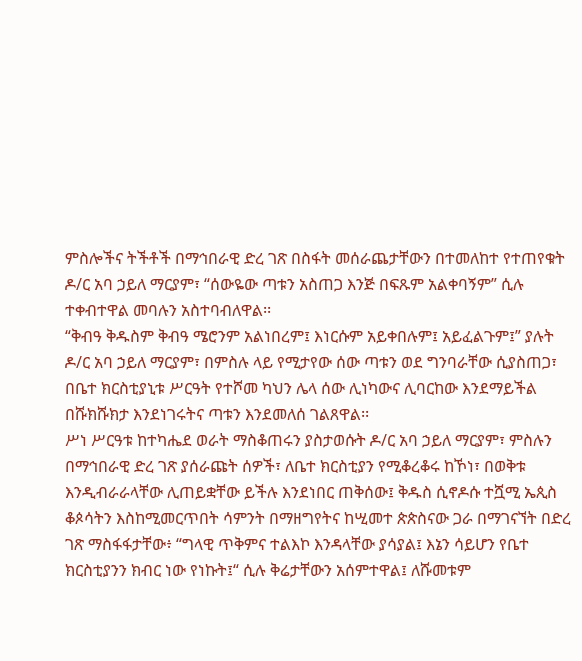ምስሎችና ትችቶች በማኅበራዊ ድረ ገጽ በስፋት መሰራጨታቸውን በተመለከተ የተጠየቁት ዶ/ር አባ ኃይለ ማርያም፣ “ሰውዬው ጣቱን አስጠጋ እንጅ በፍጹም አልቀባኝም” ሲሉ ተቀብተዋል መባሉን አስተባብለዋል፡፡
“ቅብዓ ቅዱስም ቅብዓ ሜሮንም አልነበረም፤ እነርሱም አይቀበሉም፤ አይፈልጉም፤” ያሉት ዶ/ር አባ ኃይለ ማርያም፣ በምስሉ ላይ የሚታየው ሰው ጣቱን ወደ ግንባራቸው ሲያስጠጋ፣ በቤተ ክርስቲያኒቱ ሥርዓት የተሾመ ካህን ሌላ ሰው ሊነካውና ሊባርከው እንደማይችል በሹክሹክታ እንደነገሩትና ጣቱን እንደመለሰ ገልጸዋል፡፡
ሥነ ሥርዓቱ ከተካሔደ ወራት ማስቆጠሩን ያስታወሱት ዶ/ር አባ ኃይለ ማርያም፣ ምስሉን በማኅበራዊ ድረ ገጽ ያሰራጩት ሰዎች፣ ለቤተ ክርስቲያን የሚቆረቆሩ ከኾነ፣ በወቅቱ እንዲብራራላቸው ሊጠይቋቸው ይችሉ እንደነበር ጠቅሰው፤ ቅዱስ ሲኖዶሱ ተሿሚ ኤጲስ ቆጶሳትን እስከሚመርጥበት ሳምንት በማዘግየትና ከሢመተ ጵጵስናው ጋራ በማገናኘት በድረ ገጽ ማስፋፋታቸው፥ “ግላዊ ጥቅምና ተልእኮ እንዳላቸው ያሳያል፤ እኔን ሳይሆን የቤተ ክርስቲያንን ክብር ነው የነኩት፤“ ሲሉ ቅሬታቸውን አሰምተዋል፤ ለሹመቱም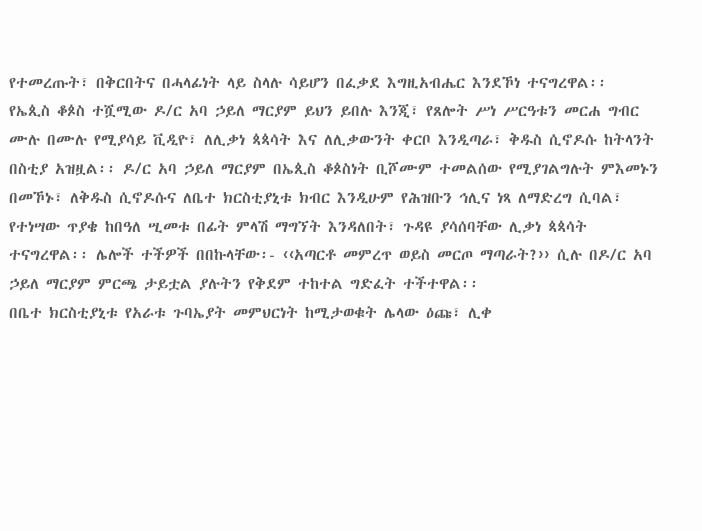የተመረጡት፣ በቅርበትና በሓላፊነት ላይ ስላሉ ሳይሆን በፈቃደ እግዚአብሔር እንደኾነ ተናግረዋል፡፡
የኤጲስ ቆጶስ ተሿሚው ዶ/ር አባ ኃይለ ማርያም ይህን ይበሉ እንጂ፣ የጸሎት ሥነ ሥርዓቱን መርሐ ግብር ሙሉ በሙሉ የሚያሳይ ቪዲዮ፣ ለሊቃነ ጳጳሳት እና ለሊቃውንት ቀርቦ እንዲጣራ፣ ቅዱስ ሲኖዶሱ ከትላንት በስቲያ አዝዟል፡፡ ዶ/ር አባ ኃይለ ማርያም በኤጲስ ቆጶስነት ቢሾሙም ተመልሰው የሚያገልግሉት ምእመኑን በመኾኑ፣ ለቅዱስ ሲኖዶሱና ለቤተ ክርስቲያኒቱ ክብር እንዲሁም የሕዝቡን ኅሊና ነጻ ለማድረግ ሲባል፣ የተነሣው ጥያቄ ከበዓለ ሢመቱ በፊት ምላሽ ማግኘት እንዳለበት፣ ጉዳዩ ያሳሰባቸው ሊቃነ ጳጳሳት ተናግረዋል፡፡ ሌሎች ተችዎች በበኩላቸው፡- ‹‹አጣርቶ መምረጥ ወይስ መርጦ ማጣራት?›› ሲሉ በዶ/ር አባ ኃይለ ማርያም ምርጫ ታይቷል ያሉትን የቅደም ተከተል ግድፈት ተችተዋል፡፡
በቤተ ክርስቲያኒቱ የአራቱ ጉባኤያት መምህርነት ከሚታወቁት ሌላው ዕጩ፣ ሊቀ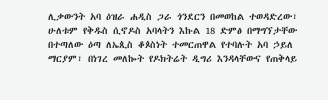ሊቃውንት አባ ዕዝራ ሐዲስ ጋራ ጎንደርን በመወከል ተወዳድረው፣ ሁለቱም የቅዱስ ሲኖዶስ አባላትን እኩል 18 ድምፅ በማግኘታቸው በተጣለው ዕጣ ለኤጲስ ቆጶስነት ተመርጠዋል የተባሉት አባ ኃይለ ማርያም፣ በነገረ መለኰት የዶክትሬት ዲግሪ እንዳላቸውና የጠቅላይ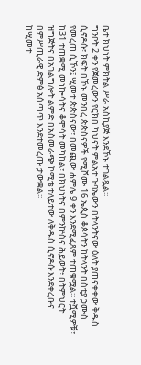ቤተ ክህነት ምክትል ሥራ አስኪያጅ እንደኾኑ ተገልጿል፡፡
ግንቦት 2 ቀን የጀመረውን የርክበ ካህናት ምልአተ ጉባኤውን በትላንትናው ዕለት ያጠናቀቀው ቅዱስ ሲኖዶሱ፣ ክፍት በኾኑ መንበረ ጵጵስናዎች የሚሾሙ 16 ኤጲስ ቆጶሳትን ከትላንት በስቲያ ኃሙስ የመረጠ ሲኾን፤ ሢመተ ጵጵስናው፣ በመጪው ሐምሌ 9 ቀን እንደሚፈጸም ተጠቁሟል፡፡ ተሿሚዎቹ፣ ከ31 ተጠቋሚ መነኰሳትና ቆሞሳት መካከል፣ በክህነትና በምንኵስና ሕይወት፥ በትምህርት ዝግጅትና በአገልግሎት ልምድ በአስመራጭ ኮሚቴ ተለይተው ለቅዱስ ሲኖዶሱ እንደቀረቡና በምሥጢራዊ ድምፅ አሰጣጥ እንደተመረጡ ታውቋል፡፡
ከሢመተ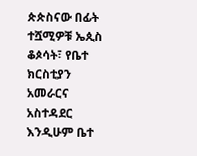ጵጵስናው በፊት ተሿሚዎቹ ኤጲስ ቆጶሳት፣ የቤተ ክርስቲያን አመራርና አስተዳደር እንዲሁም ቤተ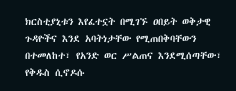ክርስቲያኒቱን እየፈተኗት በሚገኙ ዐበይት ወቅታዊ ጉዳዮችና እንደ አባትነታቸው የሚጠበቅባቸውን በተመለከተ፣ የአንድ ወር ሥልጠና እንደሚሰጣቸው፣ የቅዱስ ሲኖዶሱ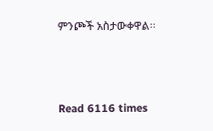ምንጮች አስታውቀዋል፡፡



Read 6116 times